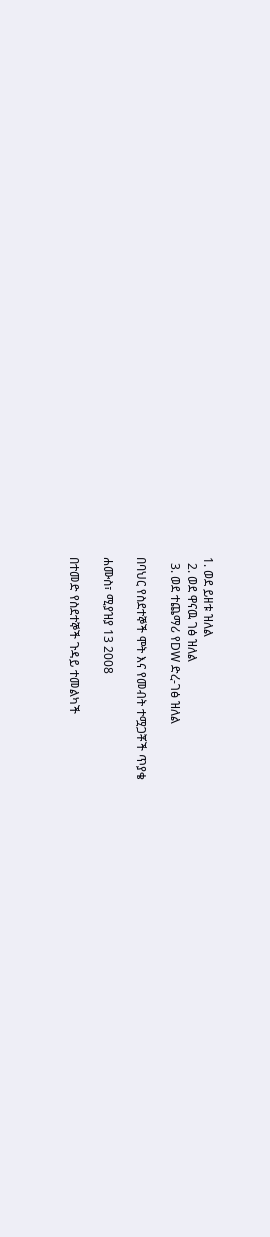1. ወደ ይዘቱ ዝለል
  2. ወደ ዋናዉ ገፅ ዝለል
  3. ወደ ተጨማሪ የDW ድረ-ገፅ ዝለል

በባህር የስደተኞች ሞት እና የመብት ተሟጋቾች ጥያቄ

ሐሙስ፣ ሚያዝያ 13 2008

በተመድ የስደተኞች ጉዳይ ተመልካች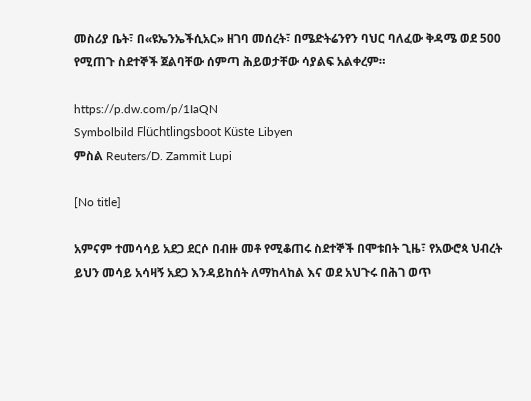መስሪያ ቤት፣ በ«ዩኤንኤችሲአር» ዘገባ መሰረት፣ በሜድትሬንየን ባህር ባለፈው ቅዳሜ ወደ 500 የሚጠጉ ስደተኞች ጀልባቸው ሰምጣ ሕይወታቸው ሳያልፍ አልቀረም።

https://p.dw.com/p/1IaQN
Symbolbild Flüchtlingsboot Küste Libyen
ምስል Reuters/D. Zammit Lupi

[No title]

አምናም ተመሳሳይ አደጋ ደርሶ በብዙ መቶ የሚቆጠሩ ስደተኞች በሞቱበት ጊዜ፣ የአውሮጳ ህብረት ይህን መሳይ አሳዛኝ አደጋ እንዳይከሰት ለማከላከል እና ወደ አህጉሩ በሕገ ወጥ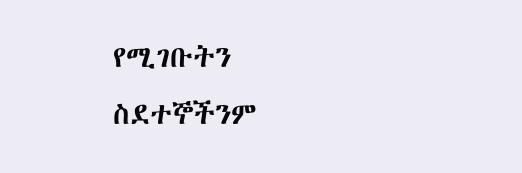የሚገቡትን ስደተኞችንም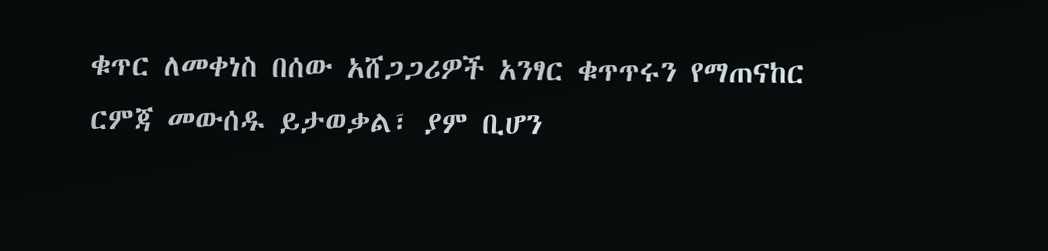ቁጥር ለመቀነስ በሰው አሸጋጋሪዎች አንፃር ቁጥጥሩን የማጠናከር ርምጃ መውሰዱ ይታወቃል፣ ያም ቢሆን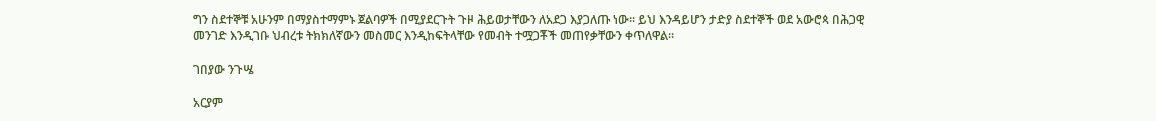ግን ስደተኞቹ አሁንም በማያስተማምኑ ጀልባዎች በሚያደርጉት ጉዞ ሕይወታቸውን ለአደጋ እያጋለጡ ነው። ይህ እንዳይሆን ታድያ ስደተኞች ወደ አውሮጳ በሕጋዊ መንገድ እንዲገቡ ህብረቱ ትክክለኛውን መስመር እንዲከፍትላቸው የመብት ተሟጋቾች መጠየቃቸውን ቀጥለዋል።

ገበያው ንጉሤ

አርያም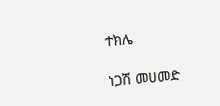ተክሌ

ነጋሽ መሀመድ